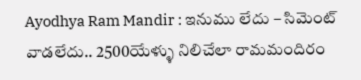Ayodhya Ram Mandir : ఇనుము లేదు – సిమెంట్ వాడలేదు.. 2500యేళ్ళు నిలిచేలా రామమందిరం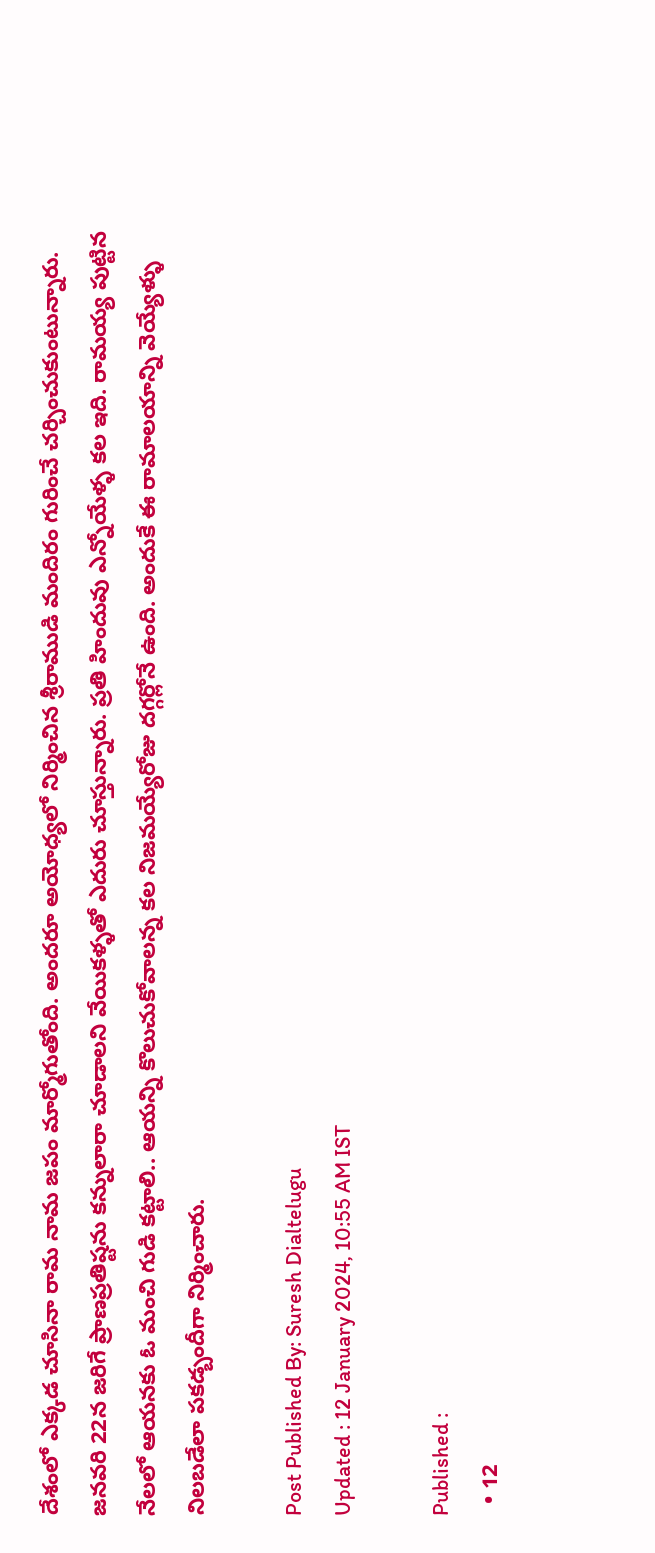దేశంలో ఎక్కడ చూసినా రామ నామ జపం మార్మోగుతోంది. అందరూ అయోధ్యలో నిర్మించిన శ్రీరాముడి మందిరం గురించే చర్చించుకుంటున్నారు. జనవరి 22న జరిగే ప్రాణప్రతిష్టను కన్నులారా చూడాలని వేయికళ్ళతో ఎదురు చూస్తున్నారు. ప్రతి హిందువు ఎన్నోయేళ్ళ కల ఇది. రామయ్య పుట్టిన నేలలో ఆయనకు ఓ మంచి గుడి కట్టాలి.. ఆయన్ని కొలుచుకోవాలన్న కల నిజమయ్యేరోజు దగ్గర్లోనే ఉంది. అందుకే ఈ రామాలయాన్ని వెయ్యేళ్ళు నిలబడేలా పకడ్బందీగా నిర్మించారు.

Post Published By: Suresh Dialtelugu
Updated : 12 January 2024, 10:55 AM IST

Published :
  • 12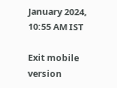January 2024, 10:55 AM IST

Exit mobile version